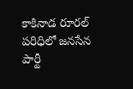కాకినాడ రూరల్ పరిధిలో జనసేన పార్టీ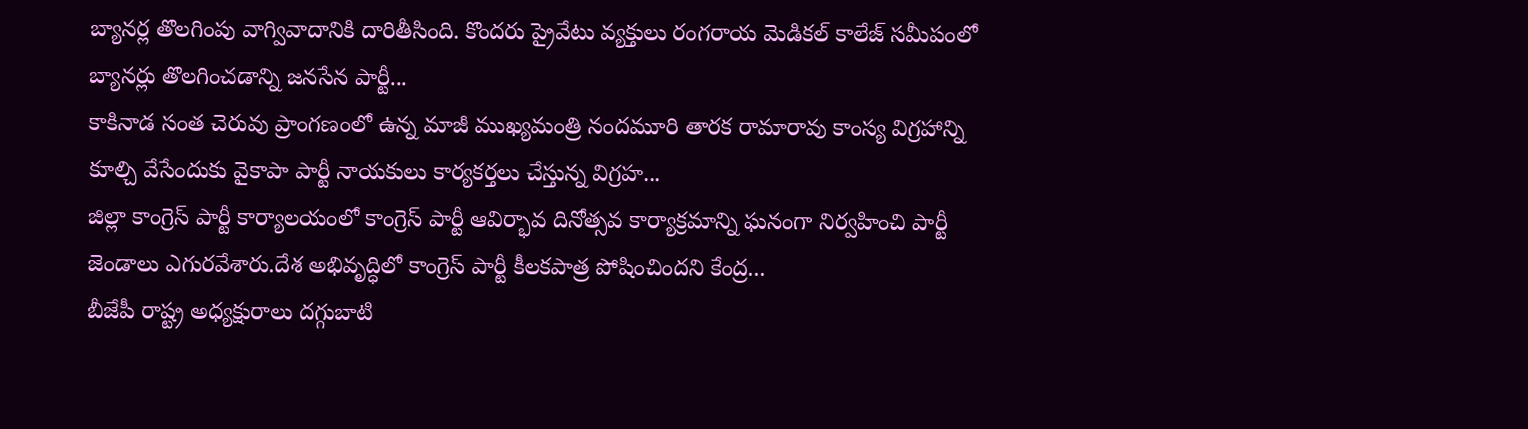బ్యానర్ల తొలగింపు వాగ్వివాదానికి దారితీసింది. కొందరు ప్రైవేటు వ్యక్తులు రంగరాయ మెడికల్ కాలేజ్ సమీపంలో బ్యానర్లు తొలగించడాన్ని జనసేన పార్టీ...
కాకినాడ సంత చెరువు ప్రాంగణంలో ఉన్న మాజీ ముఖ్యమంత్రి నందమూరి తారక రామారావు కాంస్య విగ్రహాన్ని కూల్చి వేసేందుకు వైకాపా పార్టీ నాయకులు కార్యకర్తలు చేస్తున్న విగ్రహ...
జిల్లా కాంగ్రెస్ పార్టీ కార్యాలయంలో కాంగ్రెస్ పార్టీ ఆవిర్భావ దినోత్సవ కార్యాక్రమాన్ని ఘనంగా నిర్వహించి పార్టీ జెండాలు ఎగురవేశారు.దేశ అభివృద్ధిలో కాంగ్రెస్ పార్టీ కీలకపాత్ర పోషించిందని కేంద్ర...
బీజేపీ రాష్ట్ర అధ్యక్షురాలు దగ్గుబాటి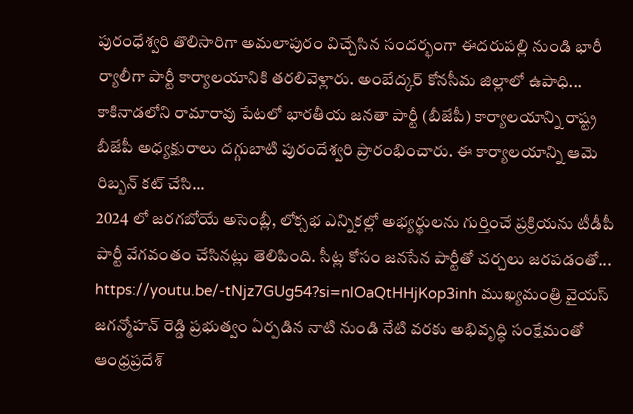పురంధేశ్వరి తొలిసారిగా అమలాపురం విచ్చేసిన సందర్భంగా ఈదరుపల్లి నుండి భారీ ర్యాలీగా పార్టీ కార్యాలయానికి తరలివెళ్లారు. అంబేద్కర్ కోనసీమ జిల్లాలో ఉపాధి...
కాకినాడలోని రామారావు పేటలో భారతీయ జనతా పార్టీ (బీజేపీ) కార్యాలయాన్ని రాష్ట్ర బీజేపీ అధ్యక్షురాలు దగ్గుబాటి పురందేశ్వరి ప్రారంభించారు. ఈ కార్యాలయాన్ని ఆమె రిబ్బన్ కట్ చేసి...
2024 లో జరగబోయే అసెంబ్లీ, లోక్సభ ఎన్నికల్లో అభ్యర్థులను గుర్తించే ప్రక్రియను టీడీపీ పార్టీ వేగవంతం చేసినట్లు తెలిపింది. సీట్ల కోసం జనసేన పార్టీతో చర్చలు జరపడంతో...
https://youtu.be/-tNjz7GUg54?si=nlOaQtHHjKop3inh ముఖ్యమంత్రి వైయస్ జగన్మోహన్ రెడ్డి ప్రభుత్వం ఏర్పడిన నాటి నుండి నేటి వరకు అభివృద్ధి సంక్షేమంతో ఆంధ్రప్రదేశ్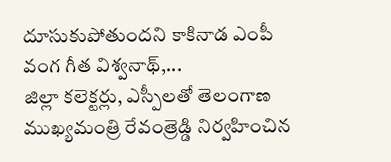దూసుకుపోతుందని కాకినాడ ఎంపీ వంగ గీత విశ్వనాథ్,...
జిల్లా కలెక్టర్లు, ఎస్పీలతో తెలంగాణ ముఖ్యమంత్రి రేవంత్రెడ్డి నిర్వహించిన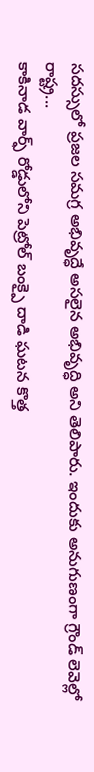సదస్సులో ప్రజల సమగ్ర అభివృద్ధే అసలైన అభివృద్ధి అని తెలిపారు. ఇందుకు అనుగుణంగా గ్రౌండ్ లెవెల్లో రాష్ట్ర...
కాకినాడ వార్ఫ్ రోడ్డులోని పెట్రోల్ బంక్పై దాడి ఘటన కొత్త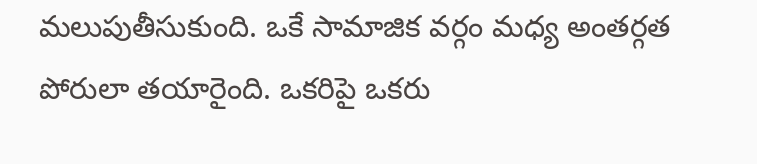మలుపుతీసుకుంది. ఒకే సామాజిక వర్గం మధ్య అంతర్గత పోరులా తయారైంది. ఒకరిపై ఒకరు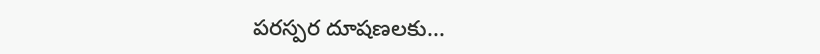పరస్పర దూషణలకు...